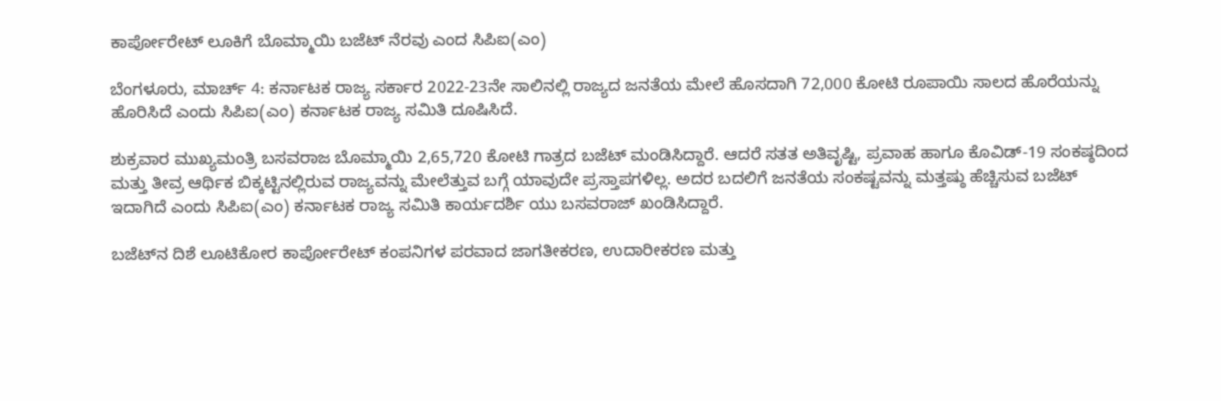ಕಾರ್ಪೋರೇಟ್ ಲೂಕಿಗೆ ಬೊಮ್ಮಾಯಿ ಬಜೆಟ್ ನೆರವು ಎಂದ ಸಿಪಿಐ(ಎಂ)

ಬೆಂಗಳೂರು, ಮಾರ್ಚ್ 4: ಕರ್ನಾಟಕ ರಾಜ್ಯ ಸರ್ಕಾರ 2022-23ನೇ ಸಾಲಿನಲ್ಲಿ ರಾಜ್ಯದ ಜನತೆಯ ಮೇಲೆ ಹೊಸದಾಗಿ 72,000 ಕೋಟಿ ರೂಪಾಯಿ ಸಾಲದ ಹೊರೆಯನ್ನು ಹೊರಿಸಿದೆ ಎಂದು ಸಿಪಿಐ(ಎಂ) ಕರ್ನಾಟಕ ರಾಜ್ಯ ಸಮಿತಿ ದೂಷಿಸಿದೆ.

ಶುಕ್ರವಾರ ಮುಖ್ಯಮಂತ್ರಿ ಬಸವರಾಜ ಬೊಮ್ಮಾಯಿ 2,65,720 ಕೋಟಿ ಗಾತ್ರದ ಬಜೆಟ್ ಮಂಡಿಸಿದ್ದಾರೆ. ಆದರೆ ಸತತ ಅತಿವೃಷ್ಟಿ, ಪ್ರವಾಹ ಹಾಗೂ ಕೊವಿಡ್-19 ಸಂಕಷ್ಠದಿಂದ ಮತ್ತು ತೀವ್ರ ಆರ್ಥಿಕ ಬಿಕ್ಕಟ್ಟಿನಲ್ಲಿರುವ ರಾಜ್ಯವನ್ನು ಮೇಲೆತ್ತುವ ಬಗ್ಗೆ ಯಾವುದೇ ಪ್ರಸ್ತಾಪಗಳಿಲ್ಲ. ಅದರ ಬದಲಿಗೆ ಜನತೆಯ ಸಂಕಷ್ಟವನ್ನು ಮತ್ತಷ್ಠು ಹೆಚ್ಚಿಸುವ ಬಜೆಟ್ ಇದಾಗಿದೆ ಎಂದು ಸಿಪಿಐ(ಎಂ) ಕರ್ನಾಟಕ ರಾಜ್ಯ ಸಮಿತಿ ಕಾರ್ಯದರ್ಶಿ ಯು ಬಸವರಾಜ್ ಖಂಡಿಸಿದ್ದಾರೆ.

ಬಜೆಟ್‌ನ ದಿಶೆ ಲೂಟಿಕೋರ ಕಾರ್ಪೋರೇಟ್ ಕಂಪನಿಗಳ ಪರವಾದ ಜಾಗತೀಕರಣ, ಉದಾರೀಕರಣ ಮತ್ತು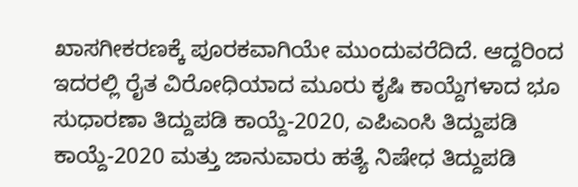ಖಾಸಗೀಕರಣಕ್ಕೆ ಪೂರಕವಾಗಿಯೇ ಮುಂದುವರೆದಿದೆ. ಆದ್ದರಿಂದ ಇದರಲ್ಲಿ ರೈತ ವಿರೋಧಿಯಾದ ಮೂರು ಕೃಷಿ ಕಾಯ್ದೆಗಳಾದ ಭೂ ಸುಧಾರಣಾ ತಿದ್ದುಪಡಿ ಕಾಯ್ದೆ-2020, ಎಪಿಎಂಸಿ ತಿದ್ದುಪಡಿ ಕಾಯ್ದೆ-2020 ಮತ್ತು ಜಾನುವಾರು ಹತ್ಯೆ ನಿಷೇಧ ತಿದ್ದುಪಡಿ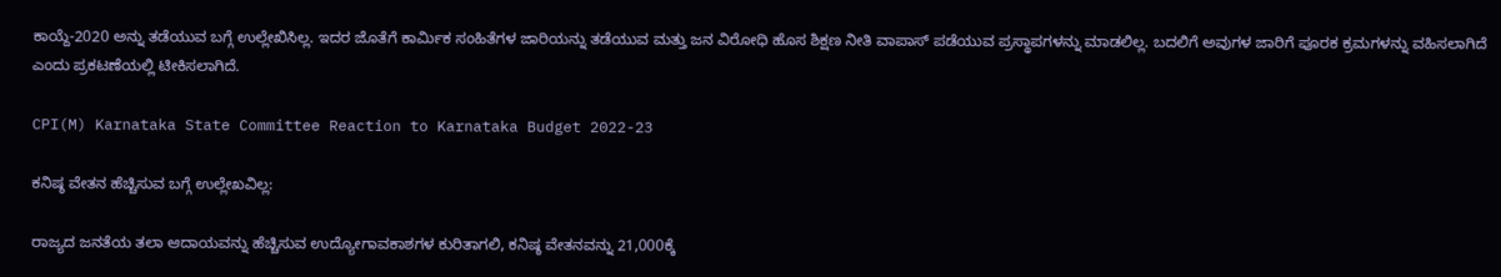ಕಾಯ್ದೆ-2020 ಅನ್ನು ತಡೆಯುವ ಬಗ್ಗೆ ಉಲ್ಲೇಖಿಸಿಲ್ಲ. ಇದರ ಜೊತೆಗೆ ಕಾರ್ಮಿಕ ಸಂಹಿತೆಗಳ ಜಾರಿಯನ್ನು ತಡೆಯುವ ಮತ್ತು ಜನ ವಿರೋಧಿ ಹೊಸ ಶಿಕ್ಷಣ ನೀತಿ ವಾಪಾಸ್ ಪಡೆಯುವ ಪ್ರಸ್ಥಾಪಗಳನ್ನು ಮಾಡಲಿಲ್ಲ. ಬದಲಿಗೆ ಅವುಗಳ ಜಾರಿಗೆ ಪೂರಕ ಕ್ರಮಗಳನ್ನು ವಹಿಸಲಾಗಿದೆ ಎಂದು ಪ್ರಕಟಣೆಯಲ್ಲಿ ಟೀಕಿಸಲಾಗಿದೆ.

CPI(M) Karnataka State Committee Reaction to Karnataka Budget 2022-23

ಕನಿಷ್ಠ ವೇತನ ಹೆಚ್ಚಿಸುವ ಬಗ್ಗೆ ಉಲ್ಲೇಖವಿಲ್ಲ:

ರಾಜ್ಯದ ಜನತೆಯ ತಲಾ ಆದಾಯವನ್ನು ಹೆಚ್ಚಿಸುವ ಉದ್ಯೋಗಾವಕಾಶಗಳ ಕುರಿತಾಗಲಿ, ಕನಿಷ್ಠ ವೇತನವನ್ನು 21,000ಕ್ಕೆ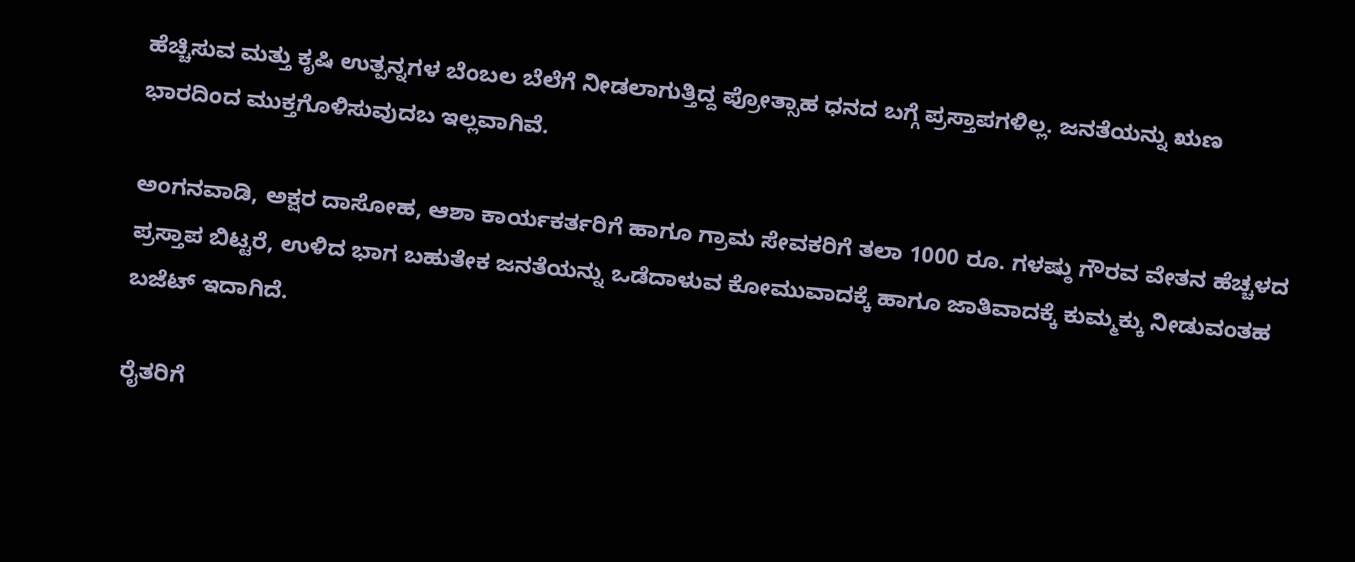ಹೆಚ್ಚಿಸುವ ಮತ್ತು ಕೃಷಿ ಉತ್ಪನ್ನಗಳ ಬೆಂಬಲ ಬೆಲೆಗೆ ನೀಡಲಾಗುತ್ತಿದ್ದ ಪ್ರೋತ್ಸಾಹ ಧನದ ಬಗ್ಗೆ ಪ್ರಸ್ತಾಪಗಳಿಲ್ಲ. ಜನತೆಯನ್ನು ಋಣ ಭಾರದಿಂದ ಮುಕ್ತಗೊಳಿಸುವುದಬ ಇಲ್ಲವಾಗಿವೆ.

ಅಂಗನವಾಡಿ, ಅಕ್ಷರ ದಾಸೋಹ, ಆಶಾ ಕಾರ್ಯಕರ್ತರಿಗೆ ಹಾಗೂ ಗ್ರಾಮ ಸೇವಕರಿಗೆ ತಲಾ 1000 ರೂ. ಗಳಷ್ಠು ಗೌರವ ವೇತನ ಹೆಚ್ಚಳದ ಪ್ರಸ್ತಾಪ ಬಿಟ್ಟರೆ, ಉಳಿದ ಭಾಗ ಬಹುತೇಕ ಜನತೆಯನ್ನು ಒಡೆದಾಳುವ ಕೋಮುವಾದಕ್ಕೆ ಹಾಗೂ ಜಾತಿವಾದಕ್ಕೆ ಕುಮ್ಮಕ್ಕು ನೀಡುವಂತಹ ಬಜೆಟ್ ಇದಾಗಿದೆ.

ರೈತರಿಗೆ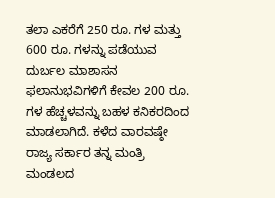ತಲಾ ಎಕರೆಗೆ 250 ರೂ. ಗಳ ಮತ್ತು 600 ರೂ. ಗಳನ್ನು ಪಡೆಯುವ ದುರ್ಬಲ ಮಾಶಾಸನ ಫಲಾನುಭವಿಗಳಿಗೆ ಕೇವಲ 200 ರೂ. ಗಳ ಹೆಚ್ಚಳವನ್ನು ಬಹಳ ಕನಿಕರದಿಂದ ಮಾಡಲಾಗಿದೆ. ಕಳೆದ ವಾರವಷ್ಠೇ ರಾಜ್ಯ ಸರ್ಕಾರ ತನ್ನ ಮಂತ್ರಿ ಮಂಡಲದ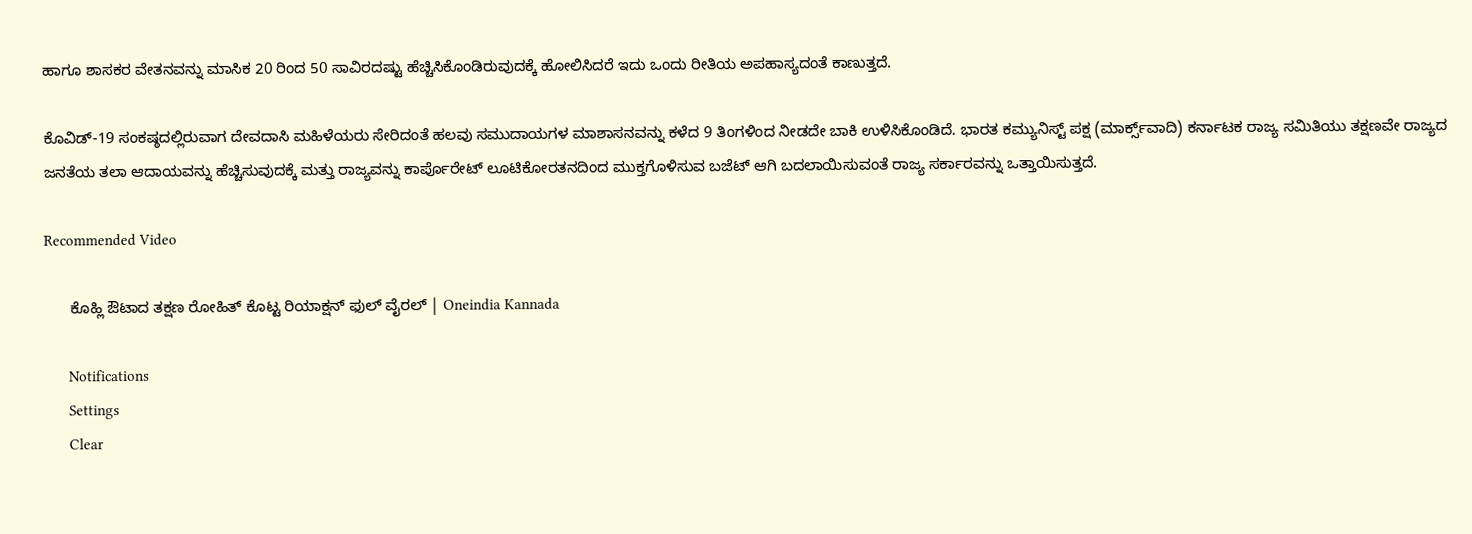ಹಾಗೂ ಶಾಸಕರ ವೇತನವನ್ನು ಮಾಸಿಕ 20 ರಿಂದ 50 ಸಾವಿರದಷ್ಟು ಹೆಚ್ಚಿಸಿಕೊಂಡಿರುವುದಕ್ಕೆ ಹೋಲಿಸಿದರೆ ಇದು ಒಂದು ರೀತಿಯ ಅಪಹಾಸ್ಯದಂತೆ ಕಾಣುತ್ತದೆ.

ಕೊವಿಡ್-19 ಸಂಕಷ್ಠದಲ್ಲಿರುವಾಗ ದೇವದಾಸಿ ಮಹಿಳೆಯರು ಸೇರಿದಂತೆ ಹಲವು ಸಮುದಾಯಗಳ ಮಾಶಾಸನವನ್ನು ಕಳೆದ 9 ತಿಂಗಳಿಂದ ನೀಡದೇ ಬಾಕಿ ಉಳಿಸಿಕೊಂಡಿದೆ. ಭಾರತ ಕಮ್ಯುನಿಸ್ಟ್ ಪಕ್ಷ (ಮಾರ್ಕ್ಸ್‌ವಾದಿ) ಕರ್ನಾಟಕ ರಾಜ್ಯ ಸಮಿತಿಯು ತಕ್ಷಣವೇ ರಾಜ್ಯದ ಜನತೆಯ ತಲಾ ಆದಾಯವನ್ನು ಹೆಚ್ಚಿಸುವುದಕ್ಕೆ ಮತ್ತು ರಾಜ್ಯವನ್ನು ಕಾರ್ಪೊರೇಟ್ ಲೂಟಿಕೋರತನದಿಂದ ಮುಕ್ತಗೊಳಿಸುವ ಬಜೆಟ್ ಆಗಿ ಬದಲಾಯಿಸುವಂತೆ ರಾಜ್ಯ ಸರ್ಕಾರವನ್ನು ಒತ್ತಾಯಿಸುತ್ತದೆ.

Recommended Video

      ಕೊಹ್ಲಿ ಔಟಾದ ತಕ್ಷಣ ರೋಹಿತ್ ಕೊಟ್ಟ ರಿಯಾಕ್ಷನ್ ಫುಲ್ ವೈರಲ್ | Oneindia Kannada

      Notifications
      Settings
      Clear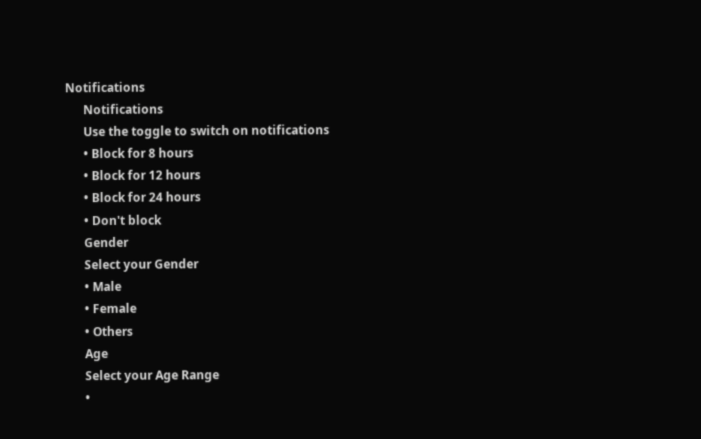Notifications
      Notifications
      Use the toggle to switch on notifications
      • Block for 8 hours
      • Block for 12 hours
      • Block for 24 hours
      • Don't block
      Gender
      Select your Gender
      • Male
      • Female
      • Others
      Age
      Select your Age Range
      •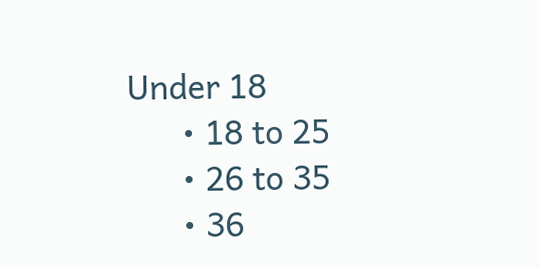Under 18
      • 18 to 25
      • 26 to 35
      • 36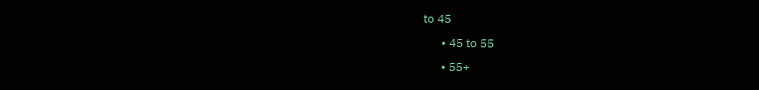to 45
      • 45 to 55
      • 55+